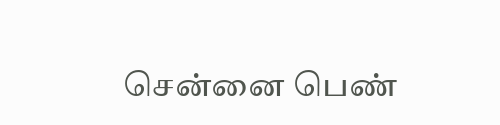சென்னை பெண்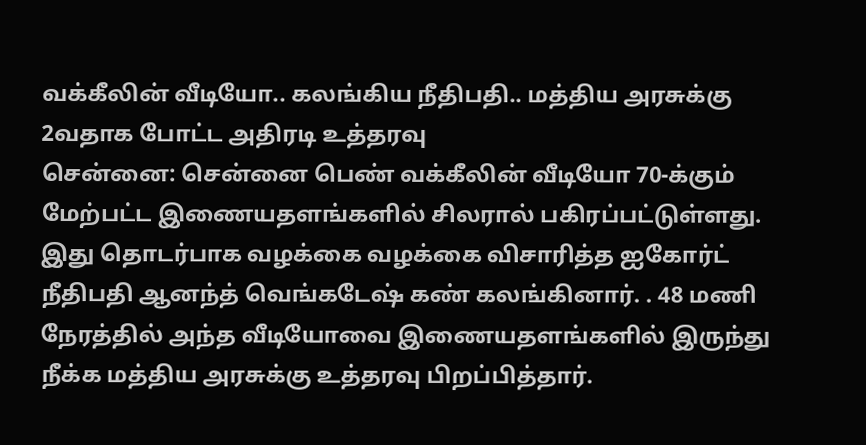வக்கீலின் வீடியோ.. கலங்கிய நீதிபதி.. மத்திய அரசுக்கு 2வதாக போட்ட அதிரடி உத்தரவு
சென்னை: சென்னை பெண் வக்கீலின் வீடியோ 70-க்கும் மேற்பட்ட இணையதளங்களில் சிலரால் பகிரப்பட்டுள்ளது. இது தொடர்பாக வழக்கை வழக்கை விசாரித்த ஐகோர்ட் நீதிபதி ஆனந்த் வெங்கடேஷ் கண் கலங்கினார். . 48 மணி நேரத்தில் அந்த வீடியோவை இணையதளங்களில் இருந்து நீக்க மத்திய அரசுக்கு உத்தரவு பிறப்பித்தார்.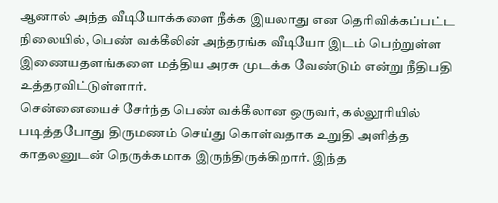ஆனால் அந்த வீடியோக்களை நீக்க இயலாது என தெரிவிக்கப்பட்ட நிலையில், பெண் வக்கீலின் அந்தரங்க வீடியோ இடம் பெற்றுள்ள இணையதளங்களை மத்திய அரசு முடக்க வேண்டும் என்று நீதிபதி உத்தரவிட்டுள்ளார்.
சென்னையைச் சேர்ந்த பெண் வக்கீலான ஒருவர், கல்லூரியில் படித்தபோது திருமணம் செய்து கொள்வதாக உறுதி அளித்த காதலனுடன் நெருக்கமாக இருந்திருக்கிறார். இந்த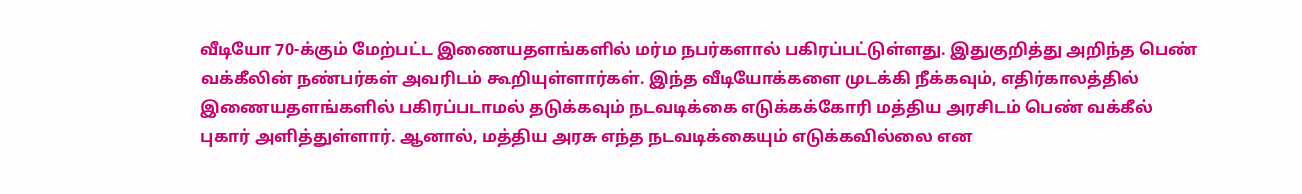வீடியோ 70-க்கும் மேற்பட்ட இணையதளங்களில் மர்ம நபர்களால் பகிரப்பட்டுள்ளது. இதுகுறித்து அறிந்த பெண் வக்கீலின் நண்பர்கள் அவரிடம் கூறியுள்ளார்கள். இந்த வீடியோக்களை முடக்கி நீக்கவும், எதிர்காலத்தில் இணையதளங்களில் பகிரப்படாமல் தடுக்கவும் நடவடிக்கை எடுக்கக்கோரி மத்திய அரசிடம் பெண் வக்கீல் புகார் அளித்துள்ளார். ஆனால், மத்திய அரசு எந்த நடவடிக்கையும் எடுக்கவில்லை என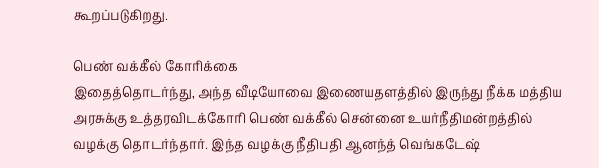கூறப்படுகிறது.

பெண் வக்கீல் கோரிக்கை
இதைத்தொடர்ந்து, அந்த வீடியோவை இணையதளத்தில் இருந்து நீக்க மத்திய அரசுக்கு உத்தரவிடக்கோரி பெண் வக்கீல் சென்னை உயர்நீதிமன்றத்தில் வழக்கு தொடர்ந்தார். இந்த வழக்கு நீதிபதி ஆனந்த் வெங்கடேஷ்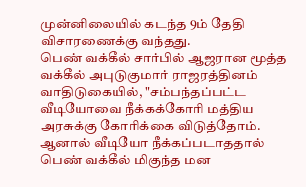முன்னிலையில் கடந்த 9ம் தேதி விசாரணைக்கு வந்தது.
பெண் வக்கீல் சார்பில் ஆஜரான மூத்த வக்கீல் அபுடுகுமார் ராஜரத்தினம் வாதிடுகையில், "சம்பந்தப்பட்ட வீடியோவை நீக்கக்கோரி மத்திய அரசுக்கு கோரிக்கை விடுத்தோம். ஆனால் வீடியோ நீக்கப்படாததால் பெண் வக்கீல் மிகுந்த மன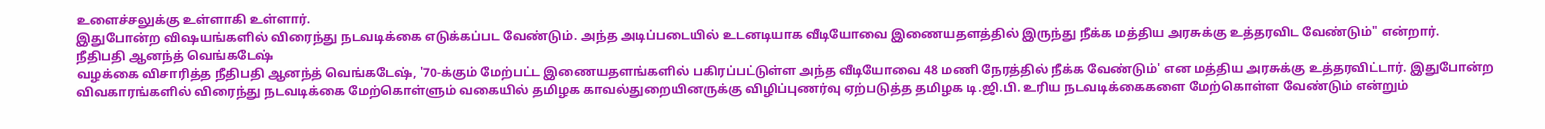உளைச்சலுக்கு உள்ளாகி உள்ளார்.
இதுபோன்ற விஷயங்களில் விரைந்து நடவடிக்கை எடுக்கப்பட வேண்டும். அந்த அடிப்படையில் உடனடியாக வீடியோவை இணையதளத்தில் இருந்து நீக்க மத்திய அரசுக்கு உத்தரவிட வேண்டும்" என்றார்.
நீதிபதி ஆனந்த் வெங்கடேஷ்
வழக்கை விசாரித்த நீதிபதி ஆனந்த் வெங்கடேஷ், '70-க்கும் மேற்பட்ட இணையதளங்களில் பகிரப்பட்டுள்ள அந்த வீடியோவை 48 மணி நேரத்தில் நீக்க வேண்டும்' என மத்திய அரசுக்கு உத்தரவிட்டார். இதுபோன்ற விவகாரங்களில் விரைந்து நடவடிக்கை மேற்கொள்ளும் வகையில் தமிழக காவல்துறையினருக்கு விழிப்புணர்வு ஏற்படுத்த தமிழக டி.ஜி.பி. உரிய நடவடிக்கைகளை மேற்கொள்ள வேண்டும் என்றும்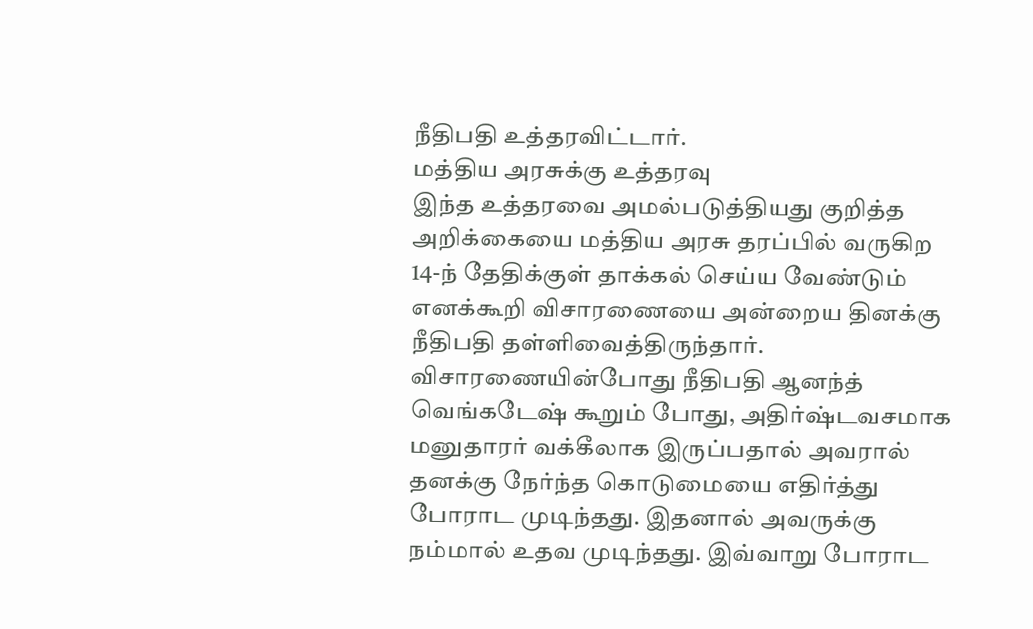நீதிபதி உத்தரவிட்டார்.
மத்திய அரசுக்கு உத்தரவு
இந்த உத்தரவை அமல்படுத்தியது குறித்த அறிக்கையை மத்திய அரசு தரப்பில் வருகிற 14-ந் தேதிக்குள் தாக்கல் செய்ய வேண்டும் எனக்கூறி விசாரணையை அன்றைய தினக்கு நீதிபதி தள்ளிவைத்திருந்தார். விசாரணையின்போது நீதிபதி ஆனந்த் வெங்கடேஷ் கூறும் போது, அதிர்ஷ்டவசமாக மனுதாரர் வக்கீலாக இருப்பதால் அவரால் தனக்கு நேர்ந்த கொடுமையை எதிர்த்து போராட முடிந்தது. இதனால் அவருக்கு நம்மால் உதவ முடிந்தது. இவ்வாறு போராட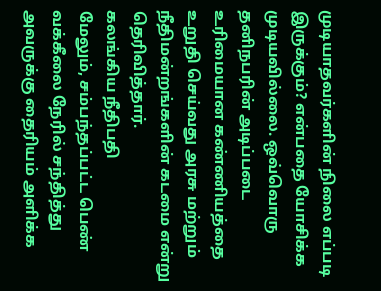முடியாதவர்களின் நிலை எப்படி இருக்கும்? என்பதை யோசிக்க முடியவில்லை. ஒவ்வொரு தனிநபரின் அடிப்படை உரிமையான கண்ணியத்தை உறுதி செய்வது அரசு மற்றும் நீதிமன்றங்களின் கடமை என்று தெரிவித்தார்.
கலங்கிய நீதிபதி
மேலும், சம்பந்தப்பட்ட பெண் வக்கீலை நேரில் சந்தித்து அவருக்கு தைரியம் அளிக்க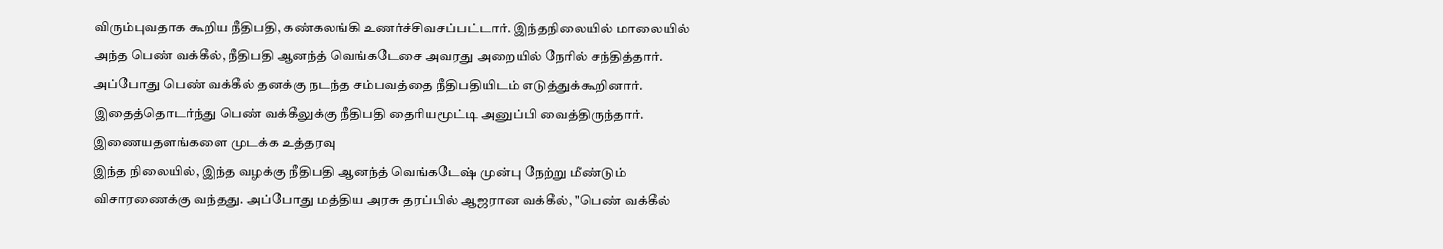விரும்புவதாக கூறிய நீதிபதி, கண்கலங்கி உணர்ச்சிவசப்பட்டார். இந்தநிலையில் மாலையில் அந்த பெண் வக்கீல், நீதிபதி ஆனந்த் வெங்கடேசை அவரது அறையில் நேரில் சந்தித்தார். அப்போது பெண் வக்கீல் தனக்கு நடந்த சம்பவத்தை நீதிபதியிடம் எடுத்துக்கூறினார். இதைத்தொடர்ந்து பெண் வக்கீலுக்கு நீதிபதி தைரியமூட்டி அனுப்பி வைத்திருந்தார்.
இணையதளங்களை முடக்க உத்தரவு
இந்த நிலையில், இந்த வழக்கு நீதிபதி ஆனந்த் வெங்கடேஷ் முன்பு நேற்று மீண்டும் விசாரணைக்கு வந்தது. அப்போது மத்திய அரசு தரப்பில் ஆஜரான வக்கீல், "பெண் வக்கீல்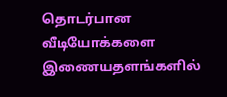தொடர்பான வீடியோக்களை இணையதளங்களில்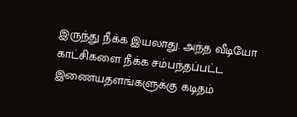இருந்து நீக்க இயலாது. அந்த வீடியோ காட்சிகளை நீக்க சம்பந்தப்பட்ட இணையதளங்களுக்கு கடிதம்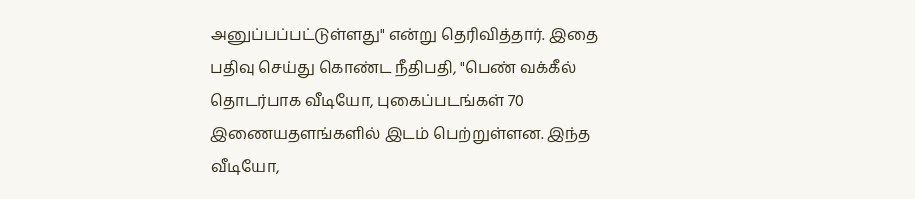அனுப்பப்பட்டுள்ளது" என்று தெரிவித்தார். இதை பதிவு செய்து கொண்ட நீதிபதி, "பெண் வக்கீல் தொடர்பாக வீடியோ, புகைப்படங்கள் 70 இணையதளங்களில் இடம் பெற்றுள்ளன. இந்த வீடியோ,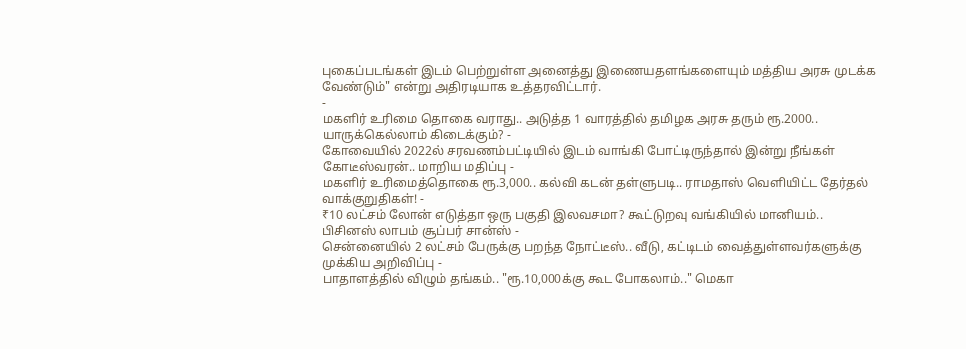புகைப்படங்கள் இடம் பெற்றுள்ள அனைத்து இணையதளங்களையும் மத்திய அரசு முடக்க வேண்டும்" என்று அதிரடியாக உத்தரவிட்டார்.
-
மகளிர் உரிமை தொகை வராது.. அடுத்த 1 வாரத்தில் தமிழக அரசு தரும் ரூ.2000.. யாருக்கெல்லாம் கிடைக்கும்? -
கோவையில் 2022ல் சரவணம்பட்டியில் இடம் வாங்கி போட்டிருந்தால் இன்று நீங்கள் கோடீஸ்வரன்.. மாறிய மதிப்பு -
மகளிர் உரிமைத்தொகை ரூ.3,000.. கல்வி கடன் தள்ளுபடி.. ராமதாஸ் வெளியிட்ட தேர்தல் வாக்குறுதிகள்! -
₹10 லட்சம் லோன் எடுத்தா ஒரு பகுதி இலவசமா? கூட்டுறவு வங்கியில் மானியம்.. பிசினஸ் லாபம் சூப்பர் சான்ஸ் -
சென்னையில் 2 லட்சம் பேருக்கு பறந்த நோட்டீஸ்.. வீடு, கட்டிடம் வைத்துள்ளவர்களுக்கு முக்கிய அறிவிப்பு -
பாதாளத்தில் விழும் தங்கம்.. "ரூ.10,000க்கு கூட போகலாம்.." மெகா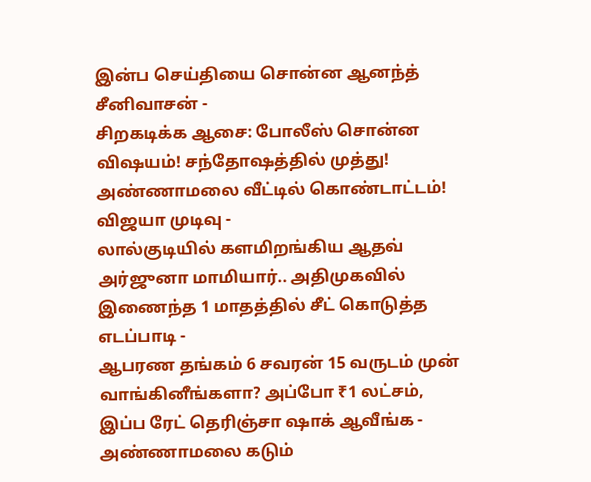இன்ப செய்தியை சொன்ன ஆனந்த் சீனிவாசன் -
சிறகடிக்க ஆசை: போலீஸ் சொன்ன விஷயம்! சந்தோஷத்தில் முத்து! அண்ணாமலை வீட்டில் கொண்டாட்டம்! விஜயா முடிவு -
லால்குடியில் களமிறங்கிய ஆதவ் அர்ஜுனா மாமியார்.. அதிமுகவில் இணைந்த 1 மாதத்தில் சீட் கொடுத்த எடப்பாடி -
ஆபரண தங்கம் 6 சவரன் 15 வருடம் முன் வாங்கினீங்களா? அப்போ ₹1 லட்சம், இப்ப ரேட் தெரிஞ்சா ஷாக் ஆவீங்க -
அண்ணாமலை கடும்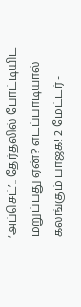‘அப்செட்’.. தேர்தலில் போட்டியிட மறுப்பது ஏன்? எடப்பாடியால் கலங்கும் பாஜக! 2 மேட்டர் -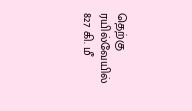தெற்கு ரயில்வேயில் 827 கி. மீ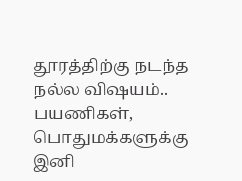தூரத்திற்கு நடந்த நல்ல விஷயம்.. பயணிகள், பொதுமக்களுக்கு இனி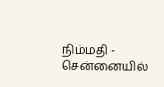நிம்மதி -
சென்னையில்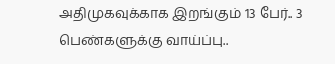அதிமுகவுக்காக இறங்கும் 13 பேர்.. 3 பெண்களுக்கு வாய்ப்பு..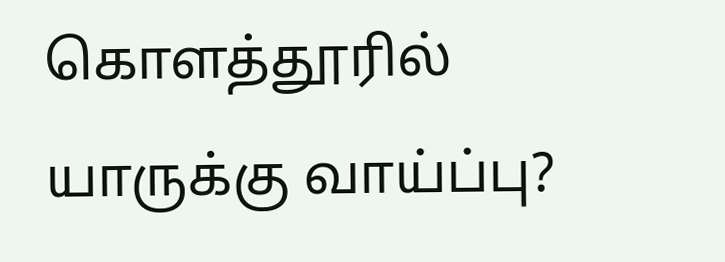கொளத்தூரில் யாருக்கு வாய்ப்பு?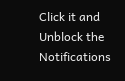Click it and Unblock the Notifications